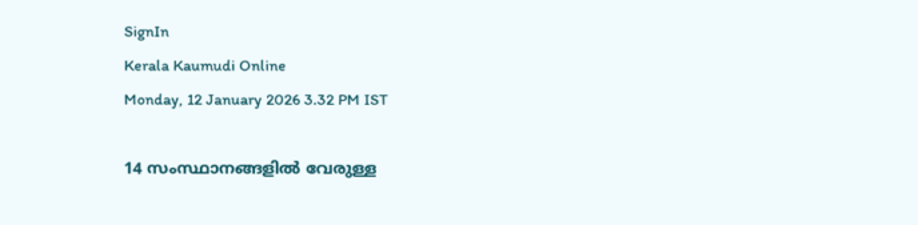SignIn
Kerala Kaumudi Online
Monday, 12 January 2026 3.32 PM IST

14 സംസ്ഥാനങ്ങളിൽ വേരുള്ള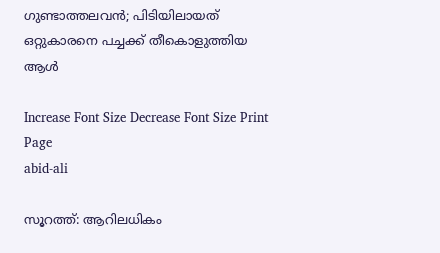ഗുണ്ടാത്തലവൻ; പിടിയിലായത് ഒറ്റുകാരനെ പച്ച‌ക്ക് തീകൊളുത്തിയ ആൾ

Increase Font Size Decrease Font Size Print Page
abid-ali

സൂറത്ത്: ആറിലധികം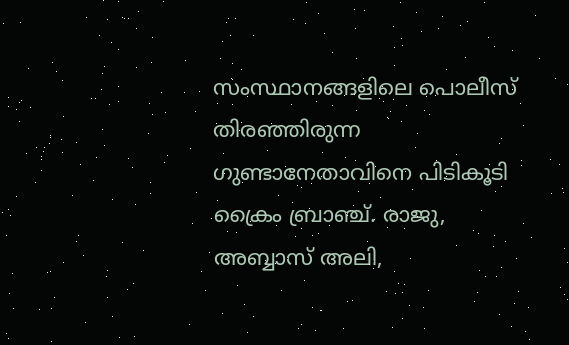സംസ്ഥാനങ്ങളിലെ പൊലീസ് തിരഞ്ഞിരുന്ന ഗുണ്ടാനേതാവിനെ പിടികൂടി ക്രൈം ബ്രാഞ്ച്. രാജു, അബ്ബാസ് അലി,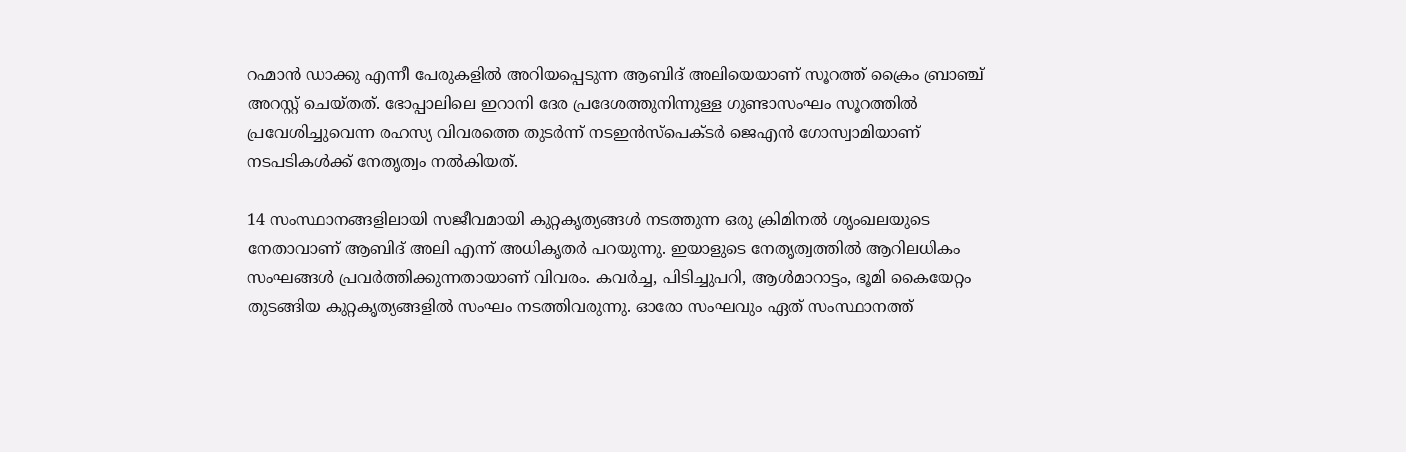റഹ്മാൻ ഡാക്കു എന്നീ പേരുകളിൽ അറിയപ്പെടുന്ന ആബിദ് അലിയെയാണ് സൂറത്ത് ക്രൈം ബ്രാഞ്ച് അറസ്റ്റ് ചെയ്തത്. ഭോപ്പാലിലെ ഇറാനി ദേര പ്രദേശത്തുനിന്നുള്ള ഗുണ്ടാസംഘം സൂറത്തിൽ പ്രവേശിച്ചുവെന്ന രഹസ്യ വിവരത്തെ തുടർന്ന് നടഇൻസ്പെക്ടർ ജെഎൻ ഗോസ്വാമിയാണ് നടപടികൾക്ക് നേതൃത്വം നൽകിയത്.

14 സംസ്ഥാനങ്ങളിലായി സജീവമായി കുറ്റകൃത്യങ്ങൾ നടത്തുന്ന ഒരു ക്രിമിനൽ ശൃംഖലയുടെ നേതാവാണ് ആബിദ് അലി എന്ന് അധികൃതർ പറയുന്നു. ഇയാളുടെ നേതൃത്വത്തിൽ ആറിലധികം സംഘങ്ങൾ പ്രവർത്തിക്കുന്നതായാണ് വിവരം. കവർച്ച, പിടിച്ചുപറി, ആൾമാറാട്ടം, ഭൂമി കൈയേറ്റം തുടങ്ങിയ കുറ്റകൃത്യങ്ങളിൽ സംഘം നടത്തിവരുന്നു. ഓരോ സംഘവും ഏത് സംസ്ഥാനത്ത്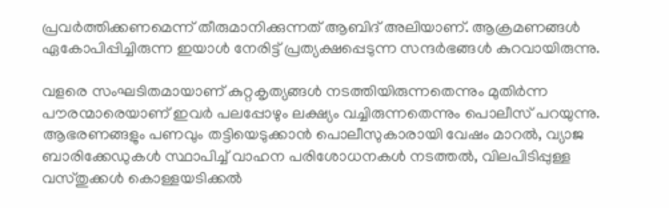പ്രവർത്തിക്കണമെന്ന് തീരുമാനിക്കുന്നത് ആബിദ് അലിയാണ്. ആക്രമണങ്ങൾ ഏകോപിപ്പിച്ചിരുന്ന ഇയാൾ നേരിട്ട് പ്രത്യക്ഷപ്പെടുന്ന സന്ദർഭങ്ങൾ കുറവായിരുന്നു.

വളരെ സംഘടിതമായാണ് കുറ്റകൃത്യങ്ങൾ നടത്തിയിരുന്നതെന്നും മുതിർന്ന പൗരന്മാരെയാണ് ഇവർ പലപ്പോഴും ലക്ഷ്യം വച്ചിരുന്നതെന്നും പൊലീസ് പറയുന്നു. ആഭരണങ്ങളും പണവും തട്ടിയെടുക്കാൻ പൊലീസുകാരായി വേഷം മാറൽ, വ്യാജ ബാരിക്കേഡുകൾ സ്ഥാപിച്ച് വാഹന പരിശോധനകൾ നടത്തൽ, വിലപിടിപ്പുള്ള വസ്തുക്കൾ കൊള്ളയടിക്കൽ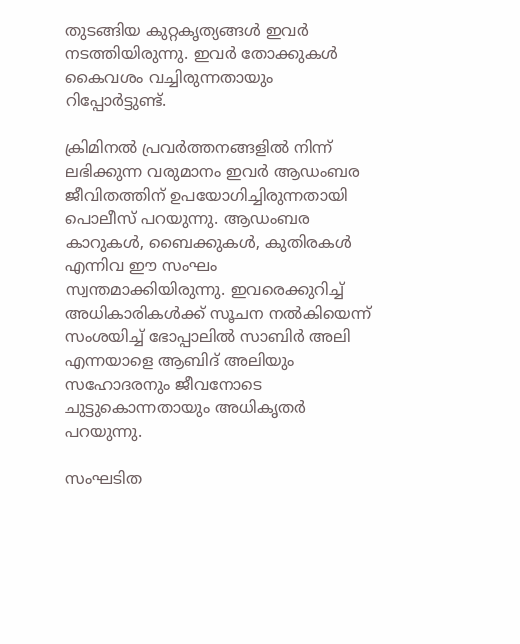തുടങ്ങിയ കുറ്റകൃത്യങ്ങൾ ഇവർ നടത്തിയിരുന്നു. ഇവർ തോക്കുകൾ കൈവശം വച്ചിരുന്നതായും റിപ്പോർട്ടുണ്ട്.

ക്രിമിനൽ പ്രവർത്തനങ്ങളിൽ നിന്ന് ലഭിക്കുന്ന വരുമാനം ഇവർ ആഡംബര ജീവിതത്തിന് ഉപയോഗിച്ചിരുന്നതായി പൊലീസ് പറയുന്നു. ആഡംബര കാറുകൾ, ബൈക്കുകൾ, കുതിരകൾ എന്നിവ ഈ സംഘം സ്വന്തമാക്കിയിരുന്നു. ഇവരെക്കുറിച്ച് അധികാരികൾക്ക് സൂചന നൽകിയെന്ന് സംശയിച്ച് ഭോപ്പാലിൽ സാബിർ അലി എന്നയാളെ ആബിദ് അലിയും സഹോദരനും ജീവനോടെ ചുട്ടുകൊന്നതായും അധികൃതർ പറയുന്നു.

സംഘടിത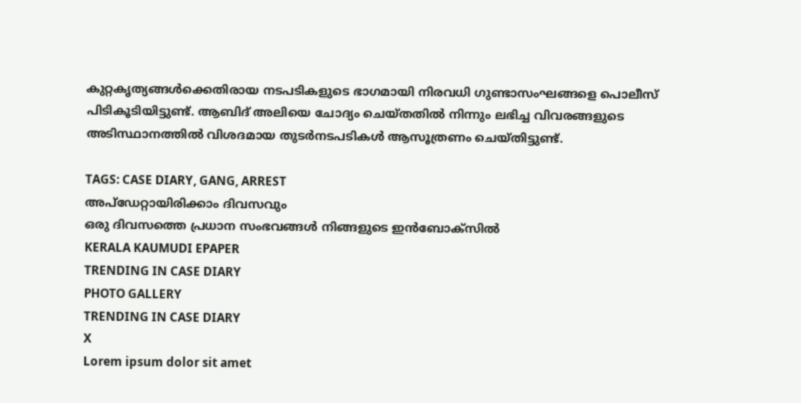കുറ്റകൃത്യങ്ങൾക്കെതിരായ നടപടികളുടെ ഭാഗമായി നിരവധി ഗുണ്ടാസംഘങ്ങളെ പൊലീസ് പിടികൂടിയിട്ടുണ്ട്. ആബിദ് അലിയെ ചോദ്യം ചെയ്‌തതിൽ നിന്നും ലഭിച്ച വിവരങ്ങളുടെ അടിസ്ഥാനത്തിൽ വിശദമായ തുടർനടപടികൾ ആസൂത്രണം ചെയ്തിട്ടുണ്ട്.

TAGS: CASE DIARY, GANG, ARREST
അപ്ഡേറ്റായിരിക്കാം ദിവസവും
ഒരു ദിവസത്തെ പ്രധാന സംഭവങ്ങൾ നിങ്ങളുടെ ഇൻബോക്സിൽ
KERALA KAUMUDI EPAPER
TRENDING IN CASE DIARY
PHOTO GALLERY
TRENDING IN CASE DIARY
X
Lorem ipsum dolor sit amet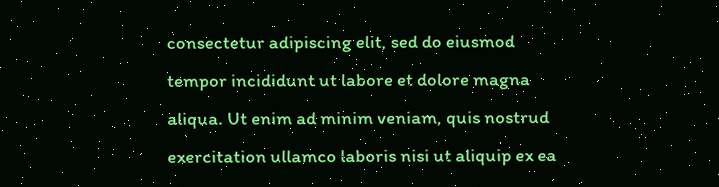consectetur adipiscing elit, sed do eiusmod tempor incididunt ut labore et dolore magna aliqua. Ut enim ad minim veniam, quis nostrud exercitation ullamco laboris nisi ut aliquip ex ea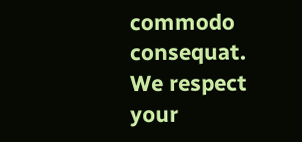commodo consequat.
We respect your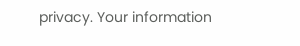privacy. Your information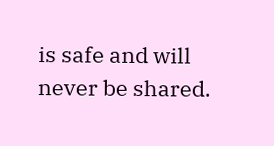is safe and will never be shared.